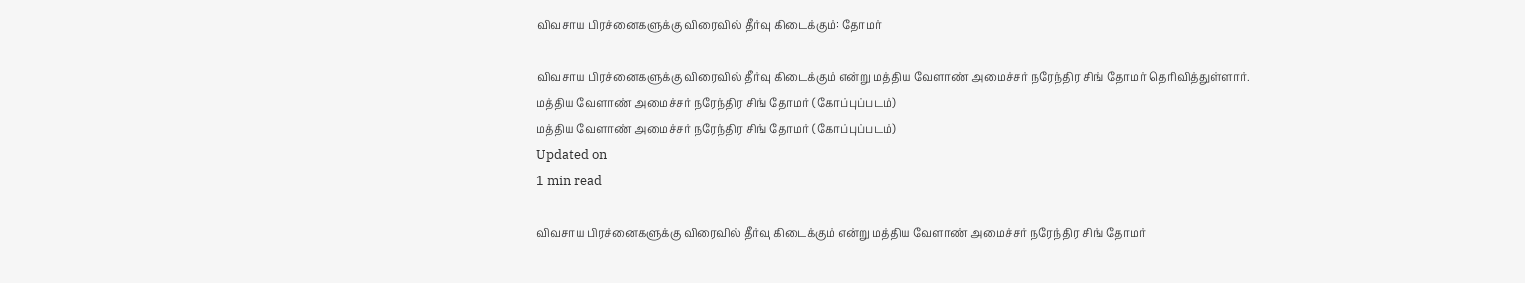விவசாய பிரச்னைகளுக்கு விரைவில் தீர்வு கிடைக்கும்: தோமர்

விவசாய பிரச்னைகளுக்கு விரைவில் தீர்வு கிடைக்கும் என்று மத்திய வேளாண் அமைச்சர் நரேந்திர சிங் தோமர் தெரிவித்துள்ளார்.
மத்திய வேளாண் அமைச்சர் நரேந்திர சிங் தோமர் (கோப்புப்படம்)
மத்திய வேளாண் அமைச்சர் நரேந்திர சிங் தோமர் (கோப்புப்படம்)
Updated on
1 min read

விவசாய பிரச்னைகளுக்கு விரைவில் தீர்வு கிடைக்கும் என்று மத்திய வேளாண் அமைச்சர் நரேந்திர சிங் தோமர்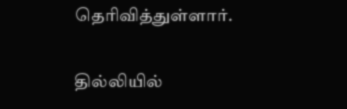தெரிவித்துள்ளார்.

தில்லியில்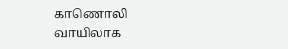காணொலி வாயிலாக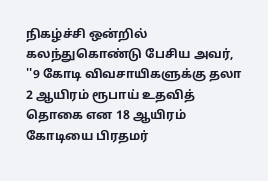நிகழ்ச்சி ஒன்றில் கலந்துகொண்டு பேசிய அவர், ''9 கோடி விவசாயிகளுக்கு தலா 2 ஆயிரம் ரூபாய் உதவித் தொகை என 18 ஆயிரம் கோடியை பிரதமர்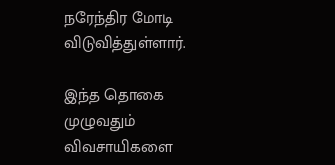நரேந்திர மோடி விடுவித்துள்ளார்.

இந்த தொகை முழுவதும் விவசாயிகளை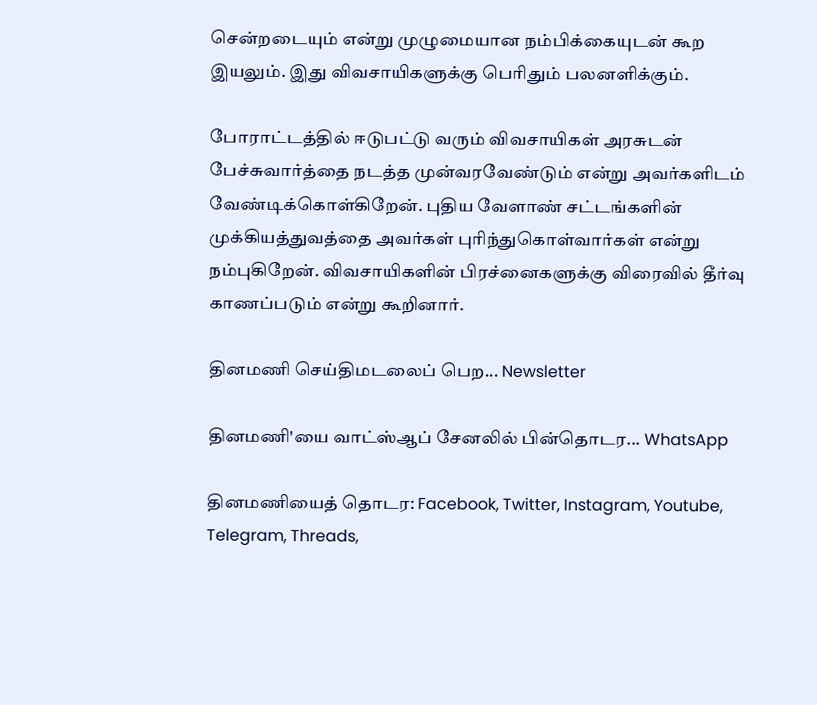சென்றடையும் என்று முழுமையான நம்பிக்கையுடன் கூற இயலும். இது விவசாயிகளுக்கு பெரிதும் பலனளிக்கும்.

போராட்டத்தில் ஈடுபட்டு வரும் விவசாயிகள் அரசுடன் பேச்சுவார்த்தை நடத்த முன்வரவேண்டும் என்று அவர்களிடம் வேண்டிக்கொள்கிறேன். புதிய வேளாண் சட்டங்களின் முக்கியத்துவத்தை அவர்கள் புரிந்துகொள்வார்கள் என்று நம்புகிறேன். விவசாயிகளின் பிரச்னைகளுக்கு விரைவில் தீர்வு காணப்படும் என்று கூறினார்.

தினமணி செய்திமடலைப் பெற... Newsletter

தினமணி'யை வாட்ஸ்ஆப் சேனலில் பின்தொடர... WhatsApp

தினமணியைத் தொடர: Facebook, Twitter, Instagram, Youtube, Telegram, Threads,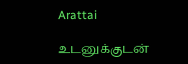Arattai

உடனுக்குடன்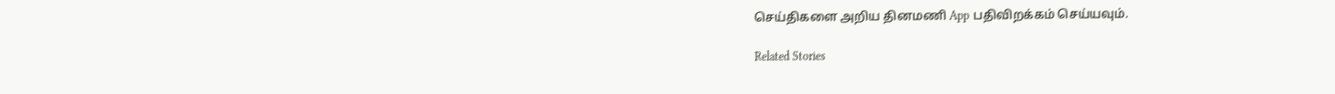செய்திகளை அறிய தினமணி App பதிவிறக்கம் செய்யவும்.

Related Stories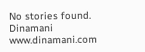No stories found.
Dinamani
www.dinamani.com